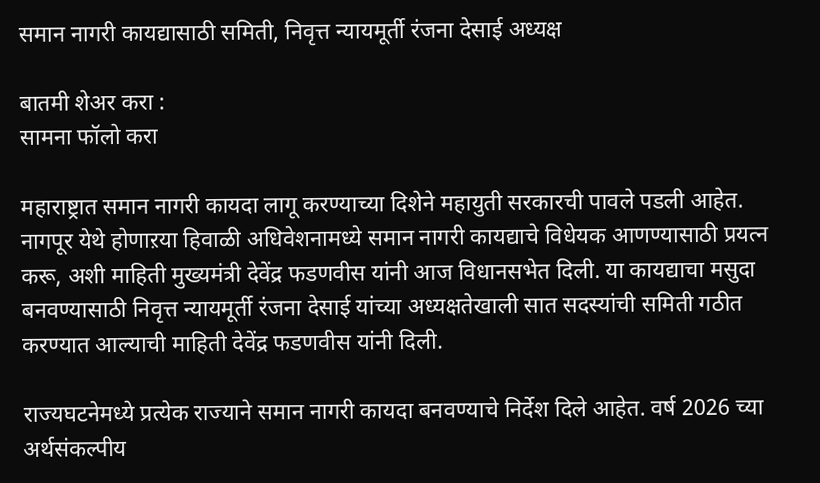समान नागरी कायद्यासाठी समिती, निवृत्त न्यायमूर्ती रंजना देसाई अध्यक्ष

बातमी शेअर करा :
सामना फॉलो करा

महाराष्ट्रात समान नागरी कायदा लागू करण्याच्या दिशेने महायुती सरकारची पावले पडली आहेत. नागपूर येथे होणाऱया हिवाळी अधिवेशनामध्ये समान नागरी कायद्याचे विधेयक आणण्यासाठी प्रयत्न करू, अशी माहिती मुख्यमंत्री देवेंद्र फडणवीस यांनी आज विधानसभेत दिली. या कायद्याचा मसुदा बनवण्यासाठी निवृत्त न्यायमूर्ती रंजना देसाई यांच्या अध्यक्षतेखाली सात सदस्यांची समिती गठीत करण्यात आल्याची माहिती देवेंद्र फडणवीस यांनी दिली.

राज्यघटनेमध्ये प्रत्येक राज्याने समान नागरी कायदा बनवण्याचे निर्देश दिले आहेत. वर्ष 2026 च्या अर्थसंकल्पीय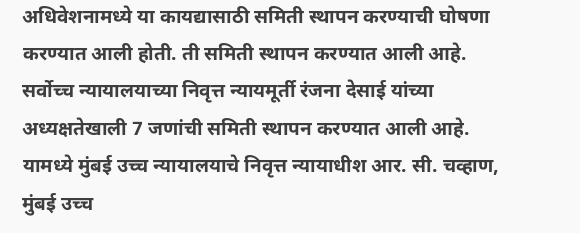अधिवेशनामध्ये या कायद्यासाठी समिती स्थापन करण्याची घोषणा करण्यात आली होती. ती समिती स्थापन करण्यात आली आहे. सर्वोच्च न्यायालयाच्या निवृत्त न्यायमूर्ती रंजना देसाई यांच्या अध्यक्षतेखाली 7 जणांची समिती स्थापन करण्यात आली आहे. यामध्ये मुंबई उच्च न्यायालयाचे निवृत्त न्यायाधीश आर. सी. चव्हाण, मुंबई उच्च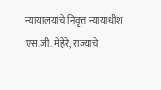न्यायालयाचे निवृत्त न्यायाधीश एस.जी. मेहेरे, राज्याचे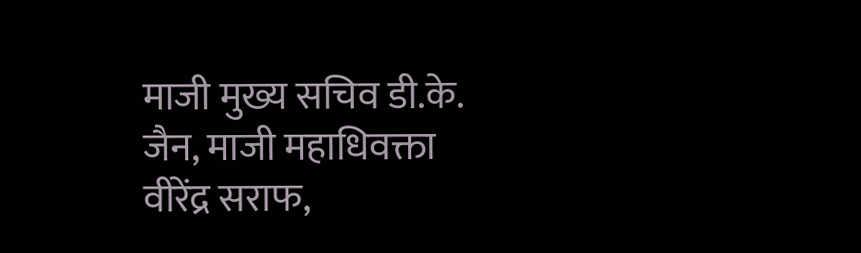माजी मुख्य सचिव डी.के. जैन, माजी महाधिवक्ता वीरेंद्र सराफ,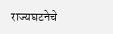राज्यघटनेचे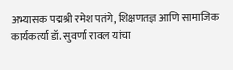अभ्यासक पद्मश्री रमेश पतंगे, शिक्षणतज्ञ आणि सामाजिक कार्यकर्त्या डॉ. सुवर्णा रावल यांचा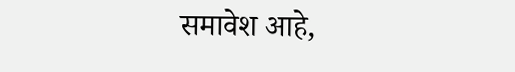समावेश आहे,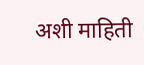अशी माहिती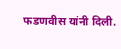फडणवीस यांनी दिली.